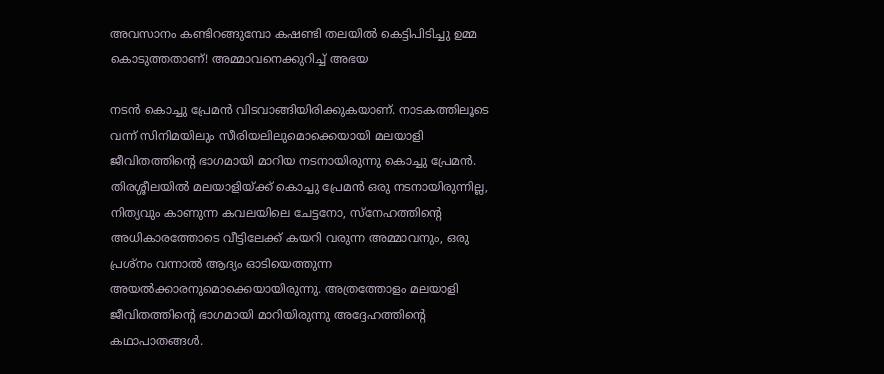അവസാനം കണ്ടിറങ്ങുമ്പോ കഷണ്ടി തലയില്‍ കെട്ടിപിടിച്ചു ഉമ്മ കൊടുത്തതാണ്! അമ്മാവനെക്കുറിച്ച് അഭയ

നടന്‍ കൊച്ചു പ്രേമന്‍ വിടവാങ്ങിയിരിക്കുകയാണ്. നാടകത്തിലൂടെ വന്ന് സിനിമയിലും സീരിയലിലുമൊക്കെയായി മലയാളി ജീവിതത്തിന്റെ ഭാഗമായി മാറിയ നടനായിരുന്നു കൊച്ചു പ്രേമന്‍. തിരശ്ശീലയില്‍ മലയാളിയ്ക്ക് കൊച്ചു പ്രേമന്‍ ഒരു നടനായിരുന്നില്ല, നിത്യവും കാണുന്ന കവലയിലെ ചേട്ടനോ, സ്‌നേഹത്തിന്റെ അധികാരത്തോടെ വീട്ടിലേക്ക് കയറി വരുന്ന അമ്മാവനും, ഒരു പ്രശ്‌നം വന്നാല്‍ ആദ്യം ഓടിയെത്തുന്ന അയല്‍ക്കാരനുമൊക്കെയായിരുന്നു. അത്രത്തോളം മലയാളി ജീവിതത്തിന്റെ ഭാഗമായി മാറിയിരുന്നു അദ്ദേഹത്തിന്റെ കഥാപാതങ്ങള്‍.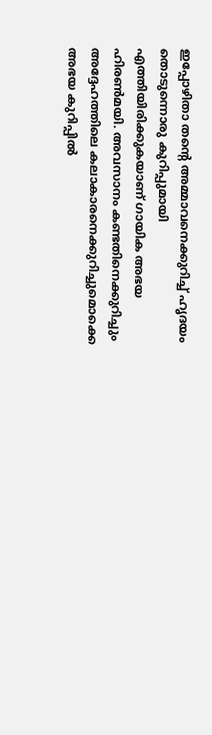ഇപ്പോഴിതാ തന്റെ അമ്മാവനെക്കുറിച്ച് ഹൃദയം തൊടുന്നൊരു കുറിപ്പുമായി എത്തിയിരിക്കുകയാണ് ഗായിക അഭയ ഹിരണ്‍മയി. അവസാനം കണ്ടതിനെക്കുറിച്ചും അദ്ദേഹത്തിലെ കലാകാരനെക്കുറിച്ചുമൊക്കെ അഭയ കുറിപ്പില്‍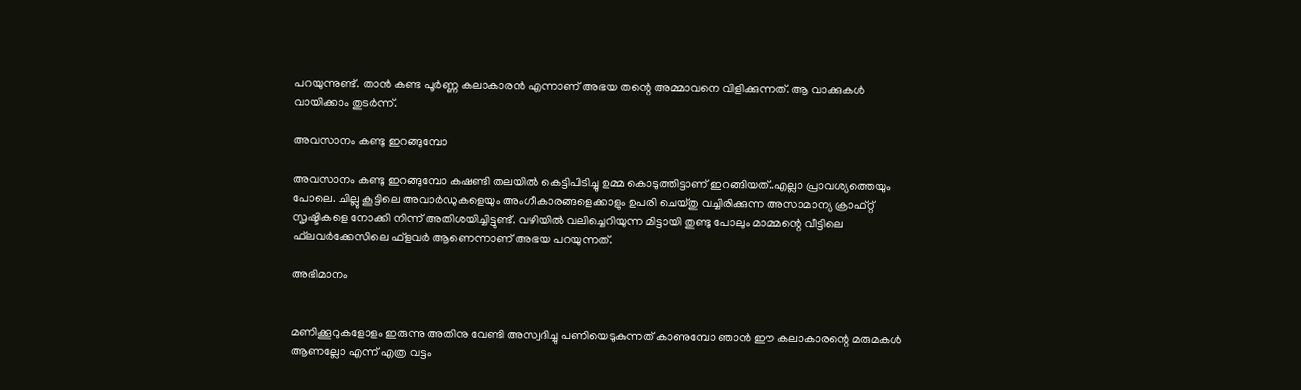പറയുന്നുണ്ട്. താന്‍ കണ്ട പൂര്‍ണ്ണ കലാകാരന്‍ എന്നാണ് അഭയ തന്റെ അമ്മാവനെ വിളിക്കുന്നത്. ആ വാക്കുകള്‍ വായിക്കാം തുടര്‍ന്ന്.

അവസാനം കണ്ടു ഇറങ്ങുമ്പോ

അവസാനം കണ്ടു ഇറങ്ങുമ്പോ കഷണ്ടി തലയില്‍ കെട്ടിപിടിച്ചു ഉമ്മ കൊടുത്തിട്ടാണ് ഇറങ്ങിയത്..എല്ലാ പ്രാവശ്യത്തെയും പോലെ. ചില്ലു കൂട്ടിലെ അവാര്‍ഡുകളെയും അംഗീകാരങ്ങളെക്കാളും ഉപരി ചെയ്തു വച്ചിരിക്കുന്ന അസാമാന്യ ക്രാഫ്റ്റ് സൃഷ്ടികളെ നോക്കി നിന്ന് അതിശയിച്ചിട്ടുണ്ട്. വഴിയില്‍ വലിച്ചെറിയുന്ന മിട്ടായി തുണ്ടു പോലും മാമ്മന്റെ വീട്ടിലെ ഫ്‌ലവര്‍ക്കേസിലെ ഫ്‌ളവര്‍ ആണെന്നാണ് അഭയ പറയുന്നത്.

അഭിമാനം


മണിക്കൂറുകളോളം ഇരുന്നു അതിനു വേണ്ടി അസ്വദിച്ചു പണിയെടുകുന്നത് കാണുമ്പോ ഞാന്‍ ഈ കലാകാരന്റെ മരുമകള്‍ ആണല്ലോ എന്ന് എത്ര വട്ടം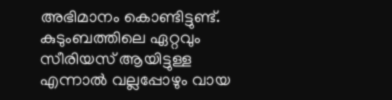അഭിമാനം കൊണ്ടിട്ടുണ്ട്. കുടുംബത്തിലെ ഏറ്റവും സീരിയസ് ആയിട്ടുള്ള എന്നാല്‍ വല്ലപ്പോഴും വായ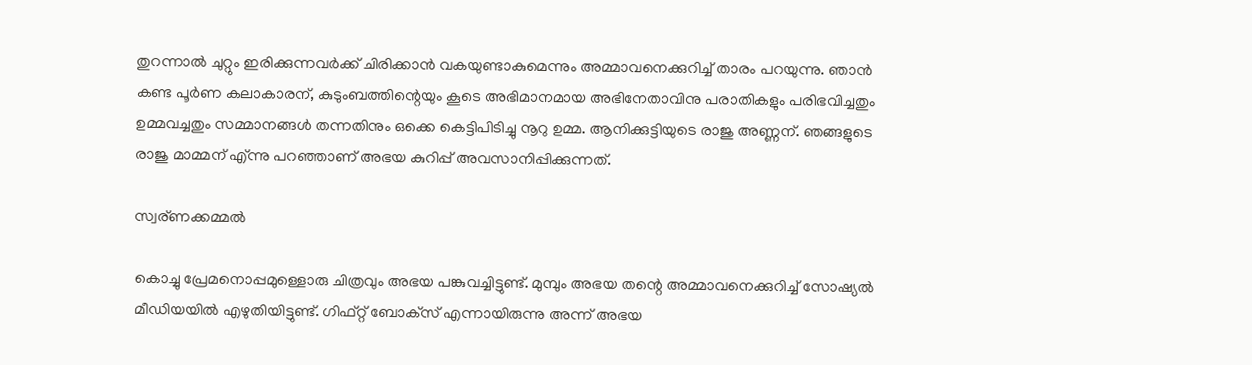തുറന്നാല്‍ ചുറ്റും ഇരിക്കുന്നവര്‍ക്ക് ചിരിക്കാന്‍ വകയുണ്ടാകുമെന്നും അമ്മാവനെക്കുറിച്ച് താരം പറയുന്നു. ഞാന്‍ കണ്ട പൂര്‍ണ കലാകാരന്, കുടുംബത്തിന്റെയും കൂടെ അഭിമാനമായ അഭിനേതാവിനു പരാതികളും പരിഭവിച്ചതും ഉമ്മവച്ചതും സമ്മാനങ്ങള്‍ തന്നതിനും ഒക്കെ കെട്ടിപിടിച്ചു നൂറു ഉമ്മ. ആനിക്കുട്ടിയുടെ രാജു അണ്ണന്. ഞങ്ങളുടെ രാജു മാമ്മന് എ്ന്നു പറഞ്ഞാണ് അഭയ കുറിപ്പ് അവസാനിപ്പിക്കുന്നത്.

സ്വര്ണക്കമ്മല്‍

കൊച്ചു പ്രേമനൊപ്പമുള്ളൊരു ചിത്രവും അഭയ പങ്കുവച്ചിട്ടുണ്ട്. മുമ്പും അഭയ തന്റെ അമ്മാവനെക്കുറിച്ച് സോഷ്യല്‍ മീഡിയയില്‍ എഴുതിയിട്ടുണ്ട്. ഗിഫ്റ്റ് ബോക്‌സ് എന്നായിരുന്നു അന്ന് അഭയ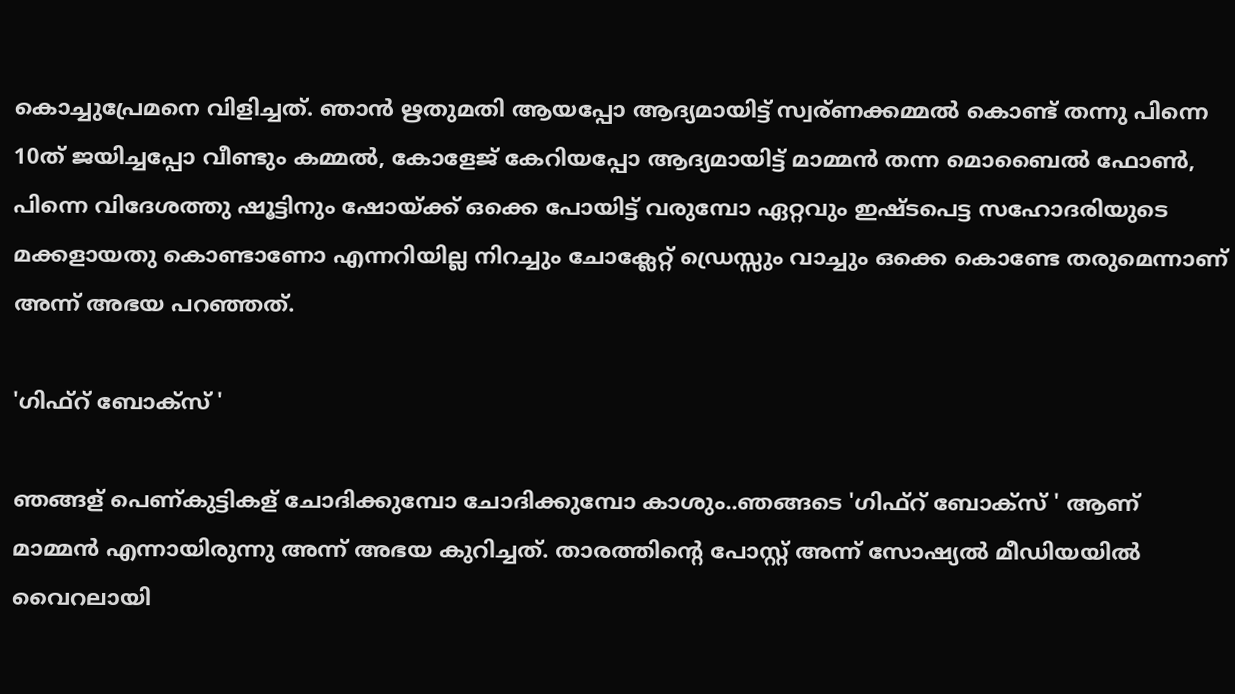കൊച്ചുപ്രേമനെ വിളിച്ചത്. ഞാന്‍ ഋതുമതി ആയപ്പോ ആദ്യമായിട്ട് സ്വര്ണക്കമ്മല്‍ കൊണ്ട് തന്നു പിന്നെ 10ത് ജയിച്ചപ്പോ വീണ്ടും കമ്മല്‍, കോളേജ് കേറിയപ്പോ ആദ്യമായിട്ട് മാമ്മന്‍ തന്ന മൊബൈല്‍ ഫോണ്‍, പിന്നെ വിദേശത്തു ഷൂട്ടിനും ഷോയ്ക്ക് ഒക്കെ പോയിട്ട് വരുമ്പോ ഏറ്റവും ഇഷ്ടപെട്ട സഹോദരിയുടെ മക്കളായതു കൊണ്ടാണോ എന്നറിയില്ല നിറച്ചും ചോക്ലേറ്റ് ഡ്രെസ്സും വാച്ചും ഒക്കെ കൊണ്ടേ തരുമെന്നാണ് അന്ന് അഭയ പറഞ്ഞത്.

'ഗിഫ്റ് ബോക്സ് '

ഞങ്ങള് പെണ്കുട്ടികള് ചോദിക്കുമ്പോ ചോദിക്കുമ്പോ കാശും..ഞങ്ങടെ 'ഗിഫ്റ് ബോക്സ് ' ആണ് മാമ്മന്‍ എന്നായിരുന്നു അന്ന് അഭയ കുറിച്ചത്. താരത്തിന്റെ പോസ്റ്റ് അന്ന് സോഷ്യല്‍ മീഡിയയില്‍ വൈറലായി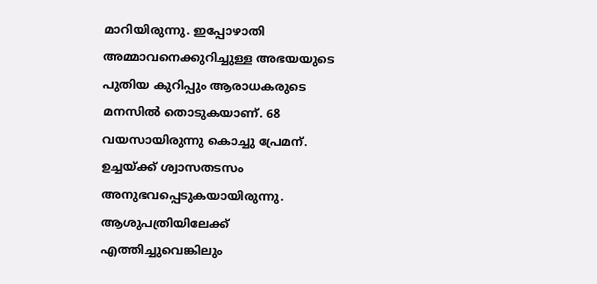മാറിയിരുന്നു. ഇപ്പോഴാതി അമ്മാവനെക്കുറിച്ചുള്ള അഭയയുടെ പുതിയ കുറിപ്പും ആരാധകരുടെ മനസില്‍ തൊടുകയാണ്. 68 വയസായിരുന്നു കൊച്ചു പ്രേമന്. ഉച്ചയ്ക്ക് ശ്വാസതടസം അനുഭവപ്പെടുകയായിരുന്നു. ആശുപത്രിയിലേക്ക് എത്തിച്ചുവെങ്കിലും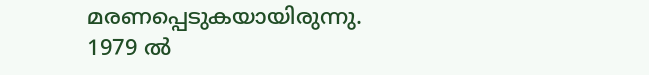മരണപ്പെടുകയായിരുന്നു. 1979 ല്‍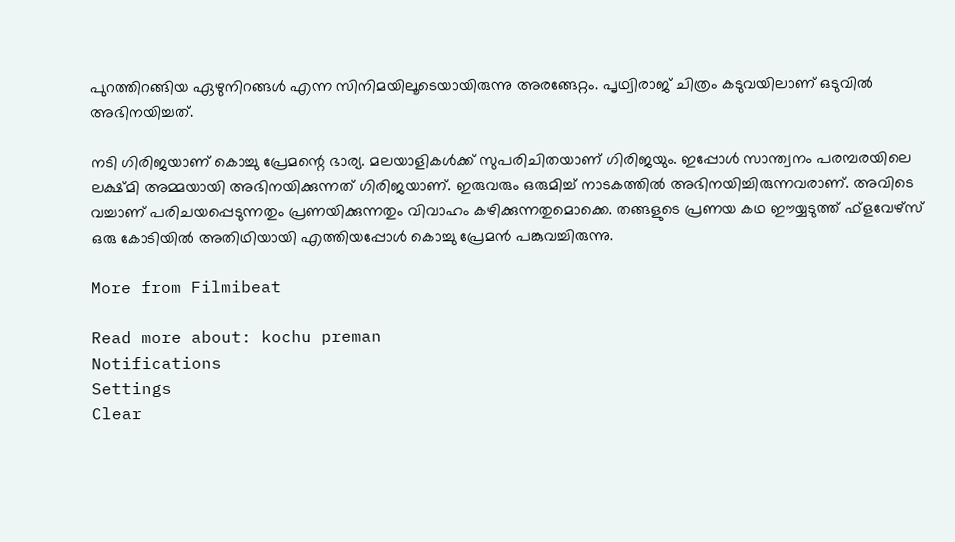പുറത്തിറങ്ങിയ ഏഴുനിറങ്ങള്‍ എന്ന സിനിമയിലൂടെയായിരുന്നു അരങ്ങേറ്റം. പൃഥ്വിരാജ് ചിത്രം കടുവയിലാണ് ഒടുവില്‍ അഭിനയിച്ചത്.

നടി ഗിരിജയാണ് കൊച്ചു പ്രേമന്റെ ഭാര്യ. മലയാളികള്‍ക്ക് സുപരിചിതയാണ് ഗിരിജയും. ഇപ്പോള്‍ സാന്ത്വനം പരമ്പരയിലെ ലക്ഷ്മി അമ്മയായി അഭിനയിക്കുന്നത് ഗിരിജയാണ്. ഇരുവരും ഒരുമിച്ച് നാടകത്തില്‍ അഭിനയിച്ചിരുന്നവരാണ്. അവിടെ വച്ചാണ് പരിചയപ്പെടുന്നതും പ്രണയിക്കുന്നതും വിവാഹം കഴിക്കുന്നതുമൊക്കെ. തങ്ങളുടെ പ്രണയ കഥ ഈയ്യടുത്ത് ഫ്‌ളവേഴ്‌സ് ഒരു കോടിയില്‍ അതിഥിയായി എത്തിയപ്പോള്‍ കൊച്ചു പ്രേമന്‍ പങ്കുവച്ചിരുന്നു.

More from Filmibeat

Read more about: kochu preman
Notifications
Settings
Clear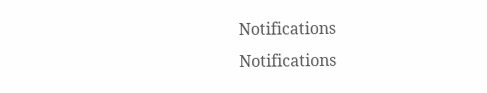Notifications
Notifications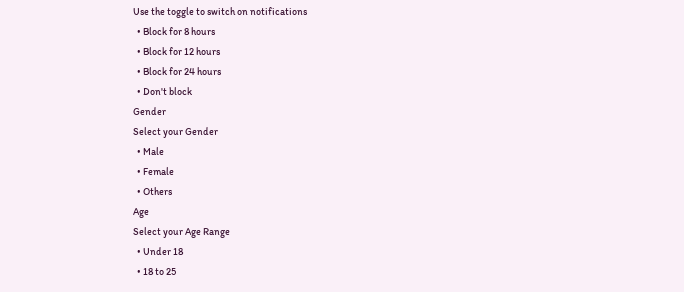Use the toggle to switch on notifications
  • Block for 8 hours
  • Block for 12 hours
  • Block for 24 hours
  • Don't block
Gender
Select your Gender
  • Male
  • Female
  • Others
Age
Select your Age Range
  • Under 18
  • 18 to 25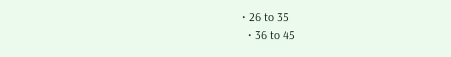• 26 to 35
  • 36 to 45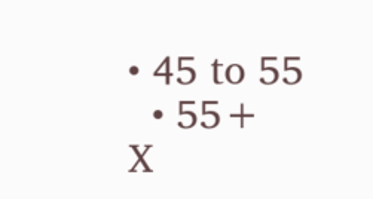• 45 to 55
  • 55+
X